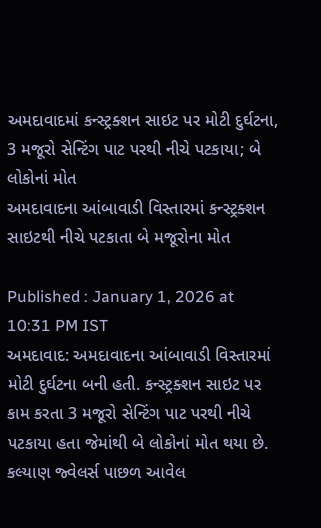અમદાવાદમાં કન્સ્ટ્રક્શન સાઇટ પર મોટી દુર્ઘટના, 3 મજૂરો સેન્ટિંગ પાટ પરથી નીચે પટકાયા; બે લોકોનાં મોત
અમદાવાદના આંબાવાડી વિસ્તારમાં કન્સ્ટ્રક્શન સાઇટથી નીચે પટકાતા બે મજૂરોના મોત

Published : January 1, 2026 at 10:31 PM IST
અમદાવાદ: અમદાવાદના આંબાવાડી વિસ્તારમાં મોટી દુર્ઘટના બની હતી. કન્સ્ટ્રક્શન સાઇટ પર કામ કરતા 3 મજૂરો સેન્ટિંગ પાટ પરથી નીચે પટકાયા હતા જેમાંથી બે લોકોનાં મોત થયા છે. કલ્યાણ જ્વેલર્સ પાછળ આવેલ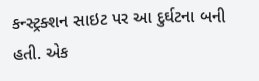કન્સ્ટ્રક્શન સાઇટ પર આ દુર્ઘટના બની હતી. એક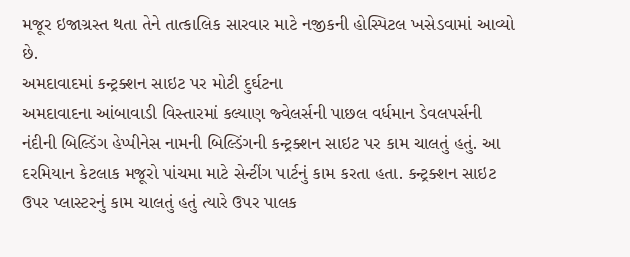મજૂર ઇજાગ્રસ્ત થતા તેને તાત્કાલિક સારવાર માટે નજીકની હોસ્પિટલ ખસેડવામાં આવ્યો છે.
અમદાવાદમાં કન્ટ્રક્શન સાઇટ પર મોટી દુર્ઘટના
અમદાવાદના આંબાવાડી વિસ્તારમાં કલ્યાણ જ્વેલર્સની પાછલ વર્ધમાન ડેવલપર્સની નંદીની બિલ્ડિંગ હેપ્પીનેસ નામની બિલ્ડિંગની કન્ટ્રક્શન સાઇટ પર કામ ચાલતું હતું. આ દરમિયાન કેટલાક મજૂરો પાંચમા માટે સેન્ટીંગ પાર્ટનું કામ કરતા હતા. કન્ટ્રક્શન સાઇટ ઉપર પ્લાસ્ટરનું કામ ચાલતું હતું ત્યારે ઉપર પાલક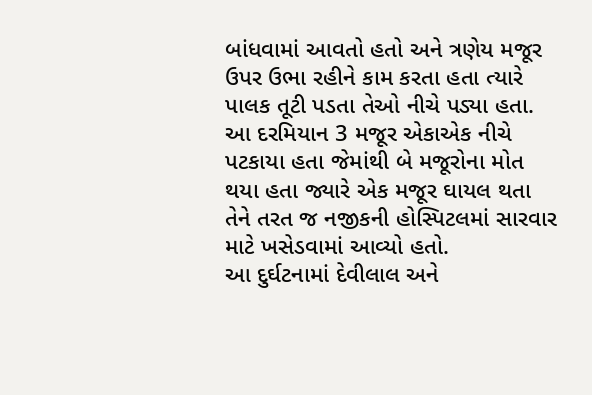બાંધવામાં આવતો હતો અને ત્રણેય મજૂર ઉપર ઉભા રહીને કામ કરતા હતા ત્યારે પાલક તૂટી પડતા તેઓ નીચે પડ્યા હતા. આ દરમિયાન 3 મજૂર એકાએક નીચે પટકાયા હતા જેમાંથી બે મજૂરોના મોત થયા હતા જ્યારે એક મજૂર ઘાયલ થતા તેને તરત જ નજીકની હોસ્પિટલમાં સારવાર માટે ખસેડવામાં આવ્યો હતો.
આ દુર્ઘટનામાં દેવીલાલ અને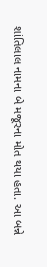શાંતિલાલ નામના બે મજૂરના મોત થયા હતા. આ બન્ને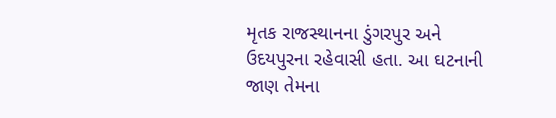મૃતક રાજસ્થાનના ડુંગરપુર અને ઉદયપુરના રહેવાસી હતા. આ ઘટનાની જાણ તેમના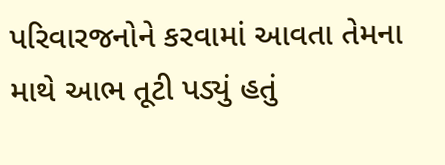પરિવારજનોને કરવામાં આવતા તેમના માથે આભ તૂટી પડ્યું હતું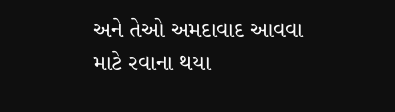અને તેઓ અમદાવાદ આવવા માટે રવાના થયા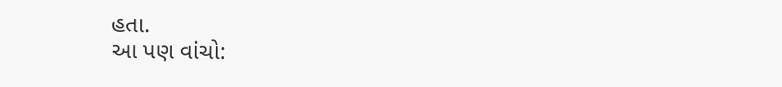હતા.
આ પણ વાંચો: